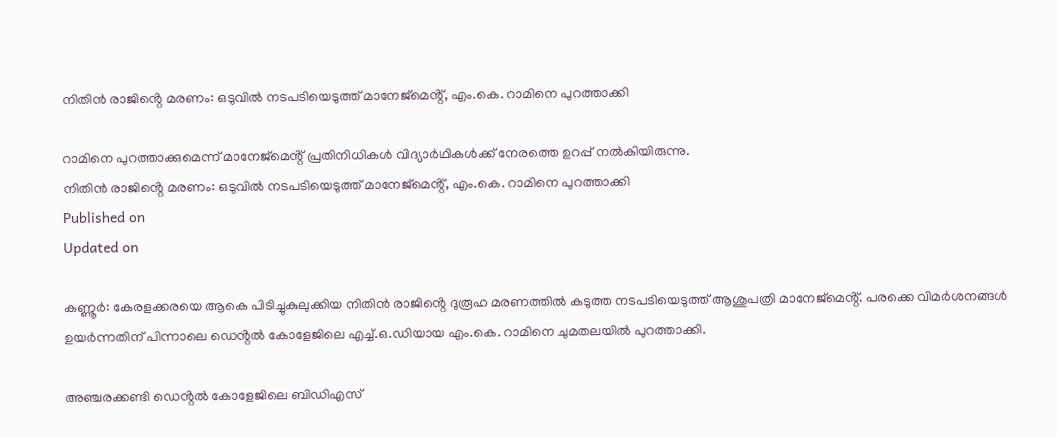നിതിൻ രാജിൻ്റെ മരണം: ഒടുവിൽ നടപടിയെടുത്ത് മാനേജ്‌മെൻ്റ്, എം.കെ. റാമിനെ പുറത്താക്കി

റാമിനെ പുറത്താക്കുമെന്ന് മാനേജ്‌മെൻ്റ് പ്രതിനിധികൾ വിദ്യാർഥികൾക്ക് നേരത്തെ ഉറപ്പ് നൽകിയിരുന്നു.
നിതിൻ രാജിൻ്റെ മരണം: ഒടുവിൽ നടപടിയെടുത്ത് മാനേജ്‌മെൻ്റ്, എം.കെ. റാമിനെ പുറത്താക്കി
Published on
Updated on

കണ്ണൂർ: കേരളക്കരയെ ആകെ പിടിച്ചുകുലുക്കിയ നിതിൻ രാജിൻ്റെ ദുരൂഹ മരണത്തിൽ കടുത്ത നടപടിയെടുത്ത് ആശുപത്രി മാനേജ്‌മെൻ്റ്. പരക്കെ വിമർശനങ്ങൾ ഉയർന്നതിന് പിന്നാലെ ഡെൻ്റൽ കോളേജിലെ എച്ച്.ഒ.ഡിയായ എം.കെ. റാമിനെ ചുമതലയിൽ പുറത്താക്കി.

അഞ്ചരക്കണ്ടി ഡെൻ്റൽ കോളേജിലെ ബിഡിഎസ്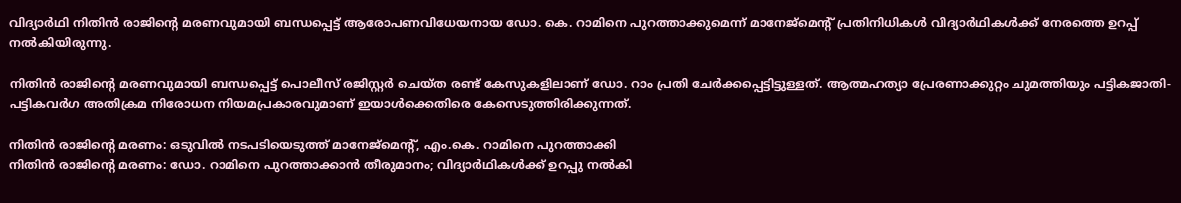വിദ്യാർഥി നിതിൻ രാജിൻ്റെ മരണവുമായി ബന്ധപ്പെട്ട് ആരോപണവിധേയനായ ഡോ. കെ. റാമിനെ പുറത്താക്കുമെന്ന് മാനേജ്‌മെൻ്റ് പ്രതിനിധികൾ വിദ്യാർഥികൾക്ക് നേരത്തെ ഉറപ്പ് നൽകിയിരുന്നു.

നിതിൻ രാജിൻ്റെ മരണവുമായി ബന്ധപ്പെട്ട് പൊലീസ് രജിസ്റ്റർ ചെയ്ത രണ്ട് കേസുകളിലാണ് ഡോ. റാം പ്രതി ചേർക്കപ്പെട്ടിട്ടുള്ളത്. ആത്മഹത്യാ പ്രേരണാക്കുറ്റം ചുമത്തിയും പട്ടികജാതി-പട്ടികവർഗ അതിക്രമ നിരോധന നിയമപ്രകാരവുമാണ് ഇയാൾക്കെതിരെ കേസെടുത്തിരിക്കുന്നത്.

നിതിൻ രാജിൻ്റെ മരണം: ഒടുവിൽ നടപടിയെടുത്ത് മാനേജ്‌മെൻ്റ്, എം.കെ. റാമിനെ പുറത്താക്കി
നിതിൻ രാജിന്റെ മരണം: ഡോ. റാമിനെ പുറത്താക്കാൻ തീരുമാനം; വിദ്യാർഥികൾക്ക് ഉറപ്പു നൽകി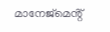മാനേജ്മെൻ്റ്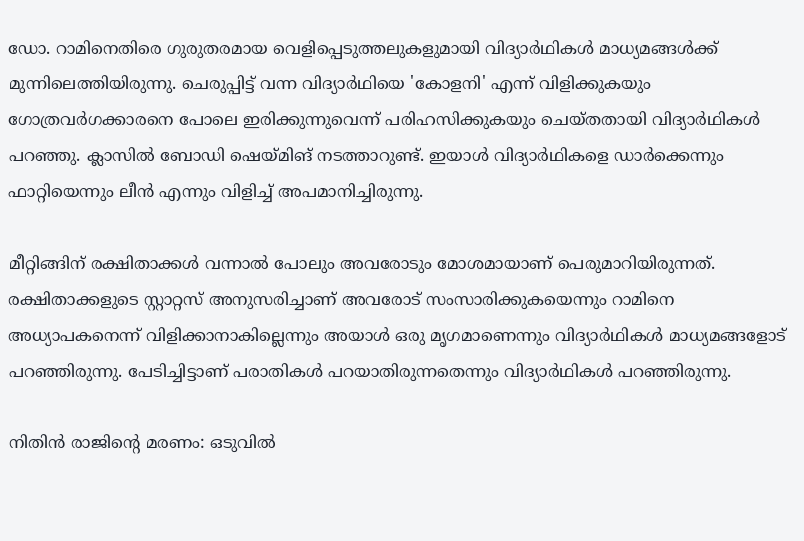ഡോ. റാമിനെതിരെ ഗുരുതരമായ വെളിപ്പെടുത്തലുകളുമായി വിദ്യാർഥികൾ മാധ്യമങ്ങൾക്ക് മുന്നിലെത്തിയിരുന്നു. ചെരുപ്പിട്ട് വന്ന വിദ്യാർഥിയെ 'കോളനി' എന്ന് വിളിക്കുകയും ഗോത്രവർഗക്കാരനെ പോലെ ഇരിക്കുന്നുവെന്ന് പരിഹസിക്കുകയും ചെയ്തതായി വിദ്യാർഥികൾ പറഞ്ഞു. ക്ലാസിൽ ബോഡി ഷെയ്മിങ് നടത്താറുണ്ട്. ഇയാൾ വിദ്യാർഥികളെ ഡാർക്കെന്നും ഫാറ്റിയെന്നും ലീൻ എന്നും വിളിച്ച് അപമാനിച്ചിരുന്നു.

മീറ്റിങ്ങിന് രക്ഷിതാക്കൾ വന്നാൽ പോലും അവരോടും മോശമായാണ് പെരുമാറിയിരുന്നത്. രക്ഷിതാക്കളുടെ സ്റ്റാറ്റസ് അനുസരിച്ചാണ് അവരോട് സംസാരിക്കുകയെന്നും റാമിനെ അധ്യാപകനെന്ന് വിളിക്കാനാകില്ലെന്നും അയാൾ ഒരു മൃഗമാണെന്നും വിദ്യാർഥികൾ മാധ്യമങ്ങളോട് പറഞ്ഞിരുന്നു. പേടിച്ചിട്ടാണ് പരാതികൾ പറയാതിരുന്നതെന്നും വിദ്യാർഥികൾ പറഞ്ഞിരുന്നു.

നിതിൻ രാജിൻ്റെ മരണം: ഒടുവിൽ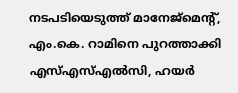നടപടിയെടുത്ത് മാനേജ്‌മെൻ്റ്, എം.കെ. റാമിനെ പുറത്താക്കി
എസ്എസ്എൽസി, ഹയർ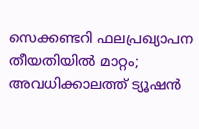സെക്കണ്ടറി ഫലപ്രഖ്യാപന തീയതിയിൽ മാറ്റം; അവധിക്കാലത്ത് ട്യൂഷൻ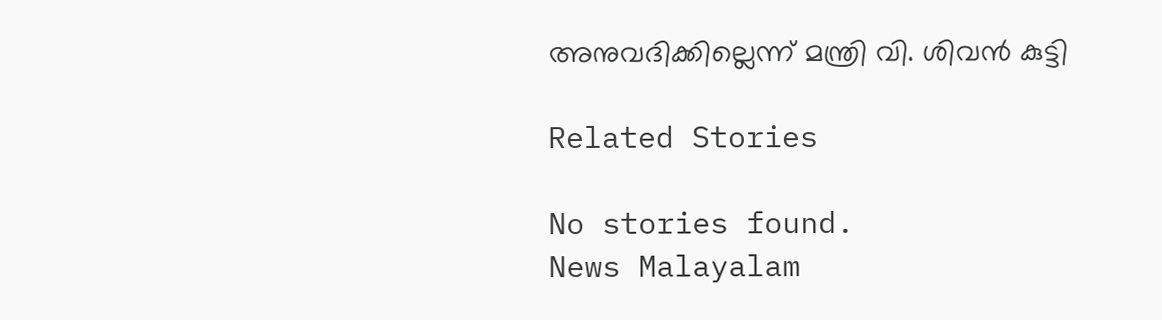അനുവദിക്കില്ലെന്ന് മന്ത്രി വി. ശിവൻ കുട്ടി

Related Stories

No stories found.
News Malayalam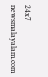24x7
newsmalayalam.com